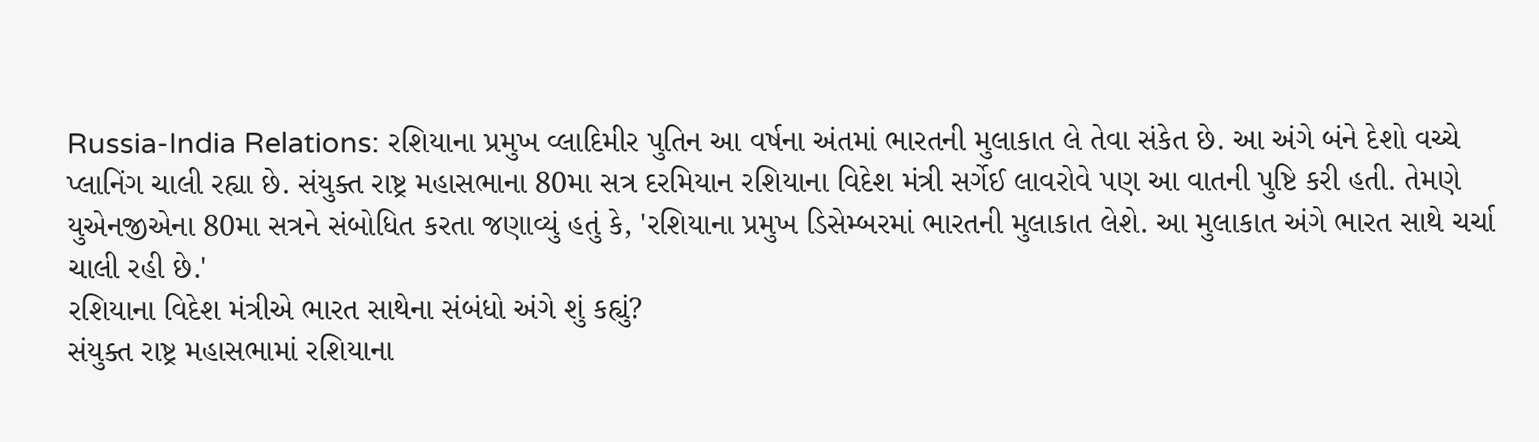Russia-India Relations: રશિયાના પ્રમુખ વ્લાદિમીર પુતિન આ વર્ષના અંતમાં ભારતની મુલાકાત લે તેવા સંકેત છે. આ અંગે બંને દેશો વચ્ચે પ્લાનિંગ ચાલી રહ્યા છે. સંયુક્ત રાષ્ટ્ર મહાસભાના 80મા સત્ર દરમિયાન રશિયાના વિદેશ મંત્રી સર્ગેઈ લાવરોવે પણ આ વાતની પુષ્ટિ કરી હતી. તેમણે યુએનજીએના 80મા સત્રને સંબોધિત કરતા જણાવ્યું હતું કે, 'રશિયાના પ્રમુખ ડિસેમ્બરમાં ભારતની મુલાકાત લેશે. આ મુલાકાત અંગે ભારત સાથે ચર્ચા ચાલી રહી છે.'
રશિયાના વિદેશ મંત્રીએ ભારત સાથેના સંબંધો અંગે શું કહ્યું?
સંયુક્ત રાષ્ટ્ર મહાસભામાં રશિયાના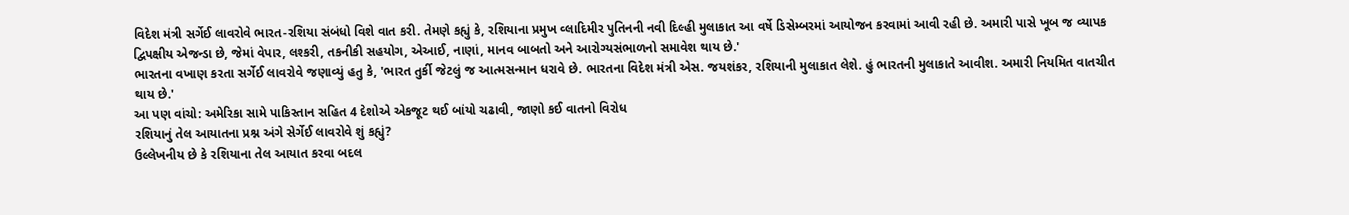વિદેશ મંત્રી સર્ગેઈ લાવરોવે ભારત-રશિયા સંબંધો વિશે વાત કરી. તેમણે કહ્યું કે, રશિયાના પ્રમુખ વ્લાદિમીર પુતિનની નવી દિલ્હી મુલાકાત આ વર્ષે ડિસેમ્બરમાં આયોજન કરવામાં આવી રહી છે. અમારી પાસે ખૂબ જ વ્યાપક દ્વિપક્ષીય એજન્ડા છે, જેમાં વેપાર, લશ્કરી, તકનીકી સહયોગ, એઆઈ, નાણાં, માનવ બાબતો અને આરોગ્યસંભાળનો સમાવેશ થાય છે.'
ભારતના વખાણ કરતા સર્ગેઈ લાવરોવે જણાવ્યું હતુ કે, 'ભારત તુર્કી જેટલું જ આત્મસન્માન ધરાવે છે. ભારતના વિદેશ મંત્રી એસ. જયશંકર, રશિયાની મુલાકાત લેશે. હું ભારતની મુલાકાતે આવીશ. અમારી નિયમિત વાતચીત થાય છે.'
આ પણ વાંચો: અમેરિકા સામે પાકિસ્તાન સહિત 4 દેશોએ એકજૂટ થઈ બાંયો ચઢાવી, જાણો કઈ વાતનો વિરોધ
રશિયાનું તેલ આયાતના પ્રશ્ન અંગે સેર્ગેઈ લાવરોવે શું કહ્યું?
ઉલ્લેખનીય છે કે રશિયાના તેલ આયાત કરવા બદલ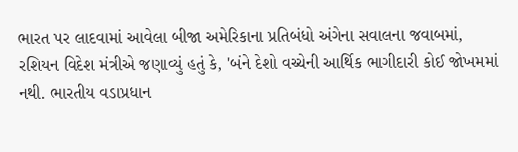ભારત પર લાદવામાં આવેલા બીજા અમેરિકાના પ્રતિબંધો અંગેના સવાલના જવાબમાં, રશિયન વિદેશ મંત્રીએ જણાવ્યું હતું કે, 'બંને દેશો વચ્ચેની આર્થિક ભાગીદારી કોઈ જોખમમાં નથી. ભારતીય વડાપ્રધાન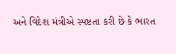અને વિદેશ મંત્રીએ સ્પષ્ટતા કરી છે કે ભારત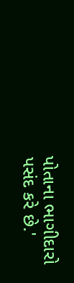પોતાના ભાગીદારો પસંદ કરે છે.'